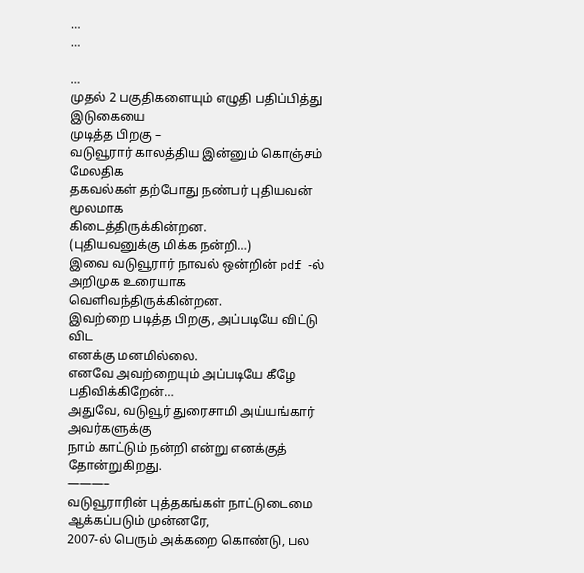…
…

…
முதல் 2 பகுதிகளையும் எழுதி பதிப்பித்து இடுகையை
முடித்த பிறகு –
வடுவூரார் காலத்திய இன்னும் கொஞ்சம் மேலதிக
தகவல்கள் தற்போது நண்பர் புதியவன் மூலமாக
கிடைத்திருக்கின்றன.
(புதியவனுக்கு மிக்க நன்றி…)
இவை வடுவூரார் நாவல் ஒன்றின் pdf -ல்
அறிமுக உரையாக வெளிவந்திருக்கின்றன.
இவற்றை படித்த பிறகு, அப்படியே விட்டு விட
எனக்கு மனமில்லை.
எனவே அவற்றையும் அப்படியே கீழே பதிவிக்கிறேன்…
அதுவே, வடுவூர் துரைசாமி அய்யங்கார் அவர்களுக்கு
நாம் காட்டும் நன்றி என்று எனக்குத் தோன்றுகிறது.
———–
வடுவூராரின் புத்தகங்கள் நாட்டுடைமை ஆக்கப்படும் முன்னரே,
2007-ல் பெரும் அக்கறை கொண்டு, பல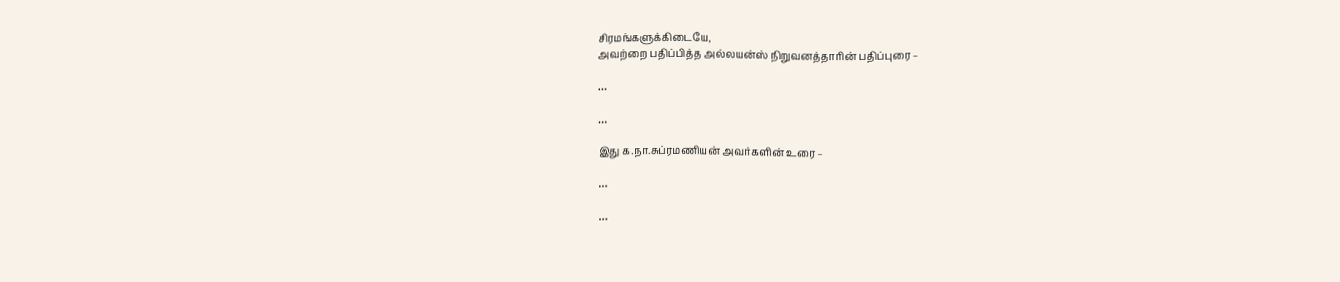சிரமங்களுக்கிடையே,
அவற்றை பதிப்பித்த அல்லயன்ஸ் நிறுவனத்தாரின் பதிப்புரை –

…

…

இது க.நா.சுப்ரமணியன் அவர்களின் உரை –

…

…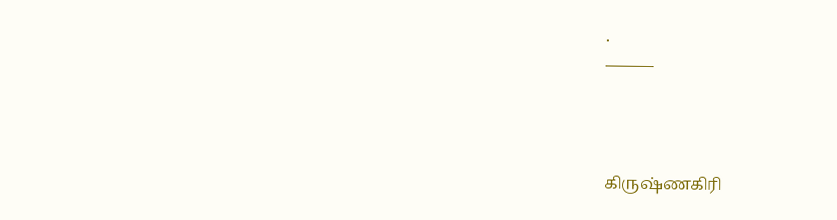.
———



கிருஷ்ணகிரி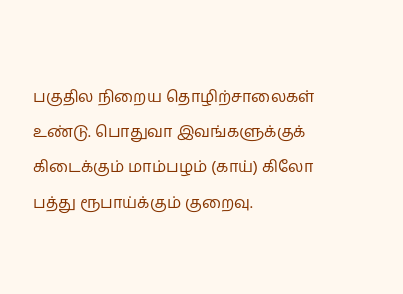பகுதில நிறைய தொழிற்சாலைகள் உண்டு. பொதுவா இவங்களுக்குக் கிடைக்கும் மாம்பழம் (காய்) கிலோ பத்து ரூபாய்க்கும் குறைவு.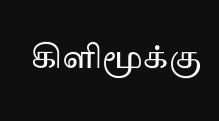கிளிமூக்கு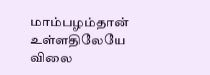மாம்பழம்தான் உள்ளதிலேயே விலை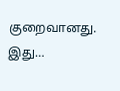குறைவானது. இது…